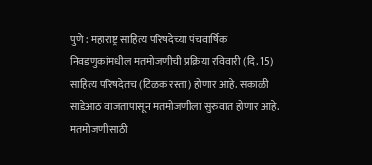पुणे : महाराष्ट्र साहित्य परिषदेच्या पंचवार्षिक निवडणुकांमधील मतमोजणीची प्रक्रिया रविवारी (दि. 15) साहित्य परिषदेतच (टिळक रस्ता) होणार आहे. सकाळी साडेआठ वाजतापासून मतमोजणीला सुरुवात होणार आहे. मतमोजणीसाठी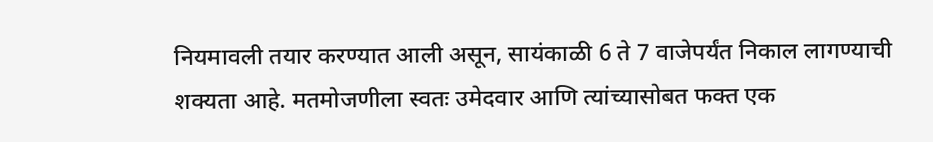नियमावली तयार करण्यात आली असून, सायंकाळी 6 ते 7 वाजेपर्यंत निकाल लागण्याची शक्यता आहे. मतमोजणीला स्वतः उमेदवार आणि त्यांच्यासोबत फक्त एक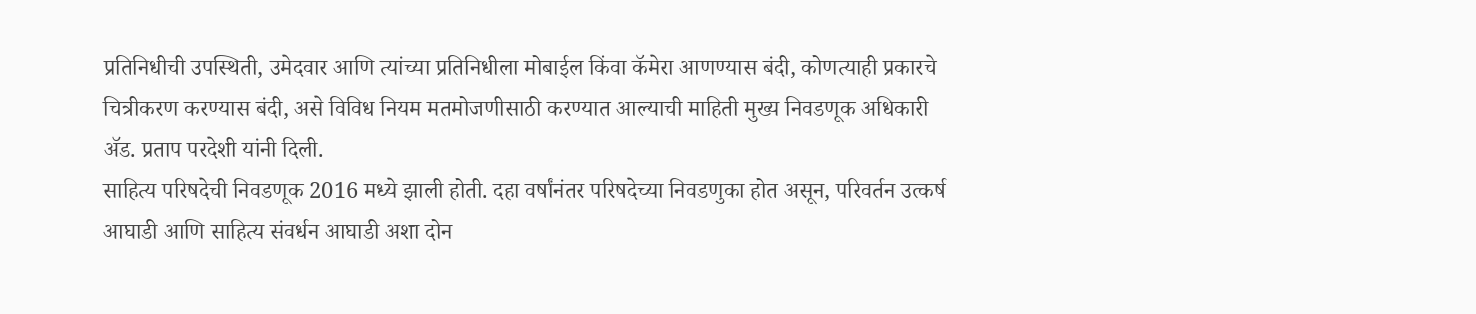प्रतिनिधीची उपस्थिती, उमेदवार आणि त्यांच्या प्रतिनिधीला मोबाईल किंवा कॅमेरा आणण्यास बंदी, कोणत्याही प्रकारचे चित्रीकरण करण्यास बंदी, असे विविध नियम मतमोजणीसाठी करण्यात आल्याची माहिती मुख्य निवडणूक अधिकारी ॲड. प्रताप परदेशी यांनी दिली.
साहित्य परिषदेची निवडणूक 2016 मध्ये झाली होती. दहा वर्षांनंतर परिषदेच्या निवडणुका होत असून, परिवर्तन उत्कर्ष आघाडी आणि साहित्य संवर्धन आघाडी अशा दोन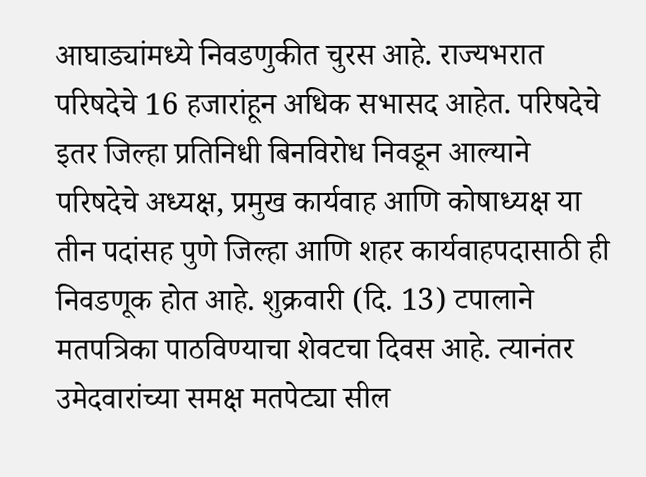आघाड्यांमध्ये निवडणुकीत चुरस आहे. राज्यभरात परिषदेचे 16 हजारांहून अधिक सभासद आहेत. परिषदेचे इतर जिल्हा प्रतिनिधी बिनविरोध निवडून आल्याने परिषदेचे अध्यक्ष, प्रमुख कार्यवाह आणि कोषाध्यक्ष या तीन पदांसह पुणे जिल्हा आणि शहर कार्यवाहपदासाठी ही निवडणूक होत आहे. शुक्रवारी (दि. 13) टपालाने मतपत्रिका पाठविण्याचा शेवटचा दिवस आहे. त्यानंतर उमेदवारांच्या समक्ष मतपेट्या सील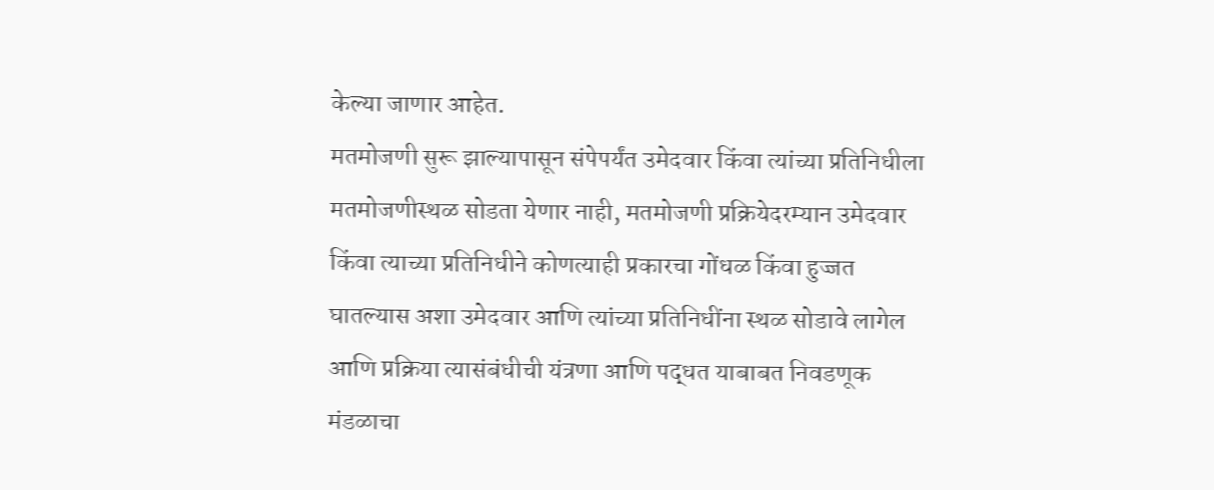केल्या जाणार आहेत.
मतमोजणी सुरू झाल्यापासून संपेपर्यंत उमेदवार किंवा त्यांच्या प्रतिनिधीला मतमोजणीस्थळ सोडता येणार नाही, मतमोजणी प्रक्रियेदरम्यान उमेदवार किंवा त्याच्या प्रतिनिधीने कोणत्याही प्रकारचा गोंधळ किंवा हुज्जत घातल्यास अशा उमेदवार आणि त्यांच्या प्रतिनिधींना स्थळ सोडावे लागेल आणि प्रक्रिया त्यासंबंधीची यंत्रणा आणि पद्धत याबाबत निवडणूक मंडळाचा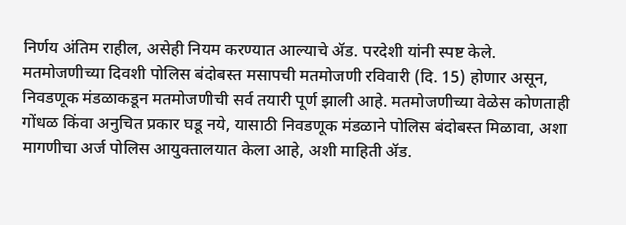निर्णय अंतिम राहील, असेही नियम करण्यात आल्याचे ॲड. परदेशी यांनी स्पष्ट केले.
मतमोजणीच्या दिवशी पोलिस बंदोबस्त मसापची मतमोजणी रविवारी (दि. 15) होणार असून, निवडणूक मंडळाकडून मतमोजणीची सर्व तयारी पूर्ण झाली आहे. मतमोजणीच्या वेळेस कोणताही गोंधळ किंवा अनुचित प्रकार घडू नये, यासाठी निवडणूक मंडळाने पोलिस बंदोबस्त मिळावा, अशा मागणीचा अर्ज पोलिस आयुक्तालयात केला आहे, अशी माहिती ॲड.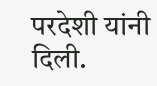परदेशी यांनी दिली.